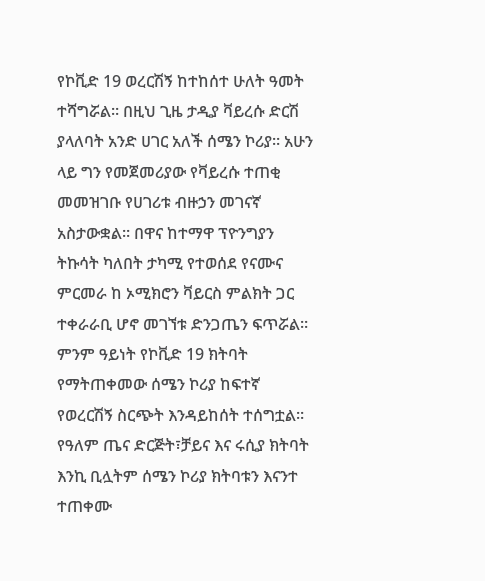የኮቪድ 19 ወረርሽኝ ከተከሰተ ሁለት ዓመት ተሻግሯል። በዚህ ጊዜ ታዲያ ቫይረሱ ድርሽ ያላለባት አንድ ሀገር አለች ሰሜን ኮሪያ። አሁን ላይ ግን የመጀመሪያው የቫይረሱ ተጠቂ መመዝገቡ የሀገሪቱ ብዙኃን መገናኛ አስታውቋል። በዋና ከተማዋ ፕዮንግያን ትኩሳት ካለበት ታካሚ የተወሰደ የናሙና ምርመራ ከ ኦሚክሮን ቫይርስ ምልክት ጋር ተቀራራቢ ሆኖ መገኘቱ ድንጋጤን ፍጥሯል። ምንም ዓይነት የኮቪድ 19 ክትባት የማትጠቀመው ሰሜን ኮሪያ ከፍተኛ የወረርሽኝ ስርጭት እንዳይከሰት ተሰግቷል። የዓለም ጤና ድርጅት፣ቻይና እና ሩሲያ ክትባት እንኪ ቢሏትም ሰሜን ኮሪያ ክትባቱን እናንተ ተጠቀሙ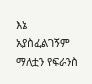እኔ አያስፈልገኝም ማለቷን የፍራንስ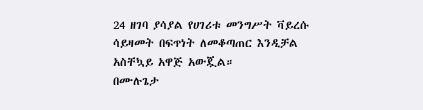24 ዘገባ ያሳያል የሀገሪቱ መንግሥት ቫይረሱ ሳይዛመት በፍጥነት ለመቆጣጠር እንዲቻል አስቸኳይ አዋጅ አውጇል።
በሙሉጌታ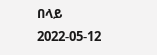በላይ
2022-05-12